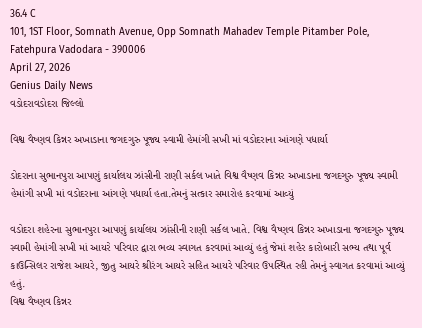36.4 C
101, 1ST Floor, Somnath Avenue, Opp Somnath Mahadev Temple Pitamber Pole, Fatehpura Vadodara - 390006
April 27, 2026
Genius Daily News
વડોદરાવડોદરા જિલ્લો

વિશ્વ વૈષ્ણવ કિન્નર અખાડાના જગદગુરુ પૂજ્ય સ્વામી હેમાંગી સખી માં વડોદરાના આંગણે પધાર્યા

ડોદરાના સુભાનપુરા આપણું કાર્યાલય ઝાંસીની રાણી સર્કલ ખાતે વિશ્વ વૈષ્ણવ કિન્નર અખાડાના જગદગુરુ પૂજ્ય સ્વામી હેમાંગી સખી માં વડોદરાના આંગણે પધાર્યા હતા.તેમનું સત્કાર સમારોહ કરવામાં આવ્યું

વડોદરા શહેરના સુભાનપુરા આપણું કાર્યાલય ઝાંસીની રાણી સર્કલ ખાતે. વિશ્વ વૈષ્ણવ કિન્નર અખાડાના જગદગુરુ પૂજ્ય સ્વામી હેમાંગી સખી માં આયરે પરિવાર દ્વારા ભવ્ય સ્વાગત કરવામાં આવ્યું હતું જેમાં શહેર કારોબારી સભ્ય તથા પૂર્વ કાઉન્સિલર રાજેશ આયરે, જીતુ આયરે શ્રીરંગ આયરે સહિત આયરે પરિવાર ઉપસ્થિત રહી તેમનું સ્વાગત કરવામાં આવ્યું હતું.
વિશ્વ વૈષ્ણવ કિન્નર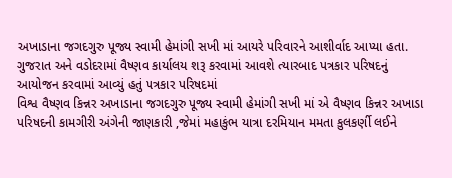અખાડાના જગદગુરુ પૂજ્ય સ્વામી હેમાંગી સખી માં આયરે પરિવારને આશીર્વાદ આપ્યા હતા. ગુજરાત અને વડોદરામાં વૈષ્ણવ કાર્યાલય શરૂ કરવામાં આવશે ત્યારબાદ પત્રકાર પરિષદનું આયોજન કરવામાં આવ્યું હતું પત્રકાર પરિષદમાં
વિશ્વ વૈષ્ણવ કિન્નર અખાડાના જગદગુરુ પૂજ્ય સ્વામી હેમાંગી સખી માં એ વૈષ્ણવ કિન્નર અખાડા પરિષદની કામગીરી અંગેની જાણકારી ,જેમાં મહાકુંભ યાત્રા દરમિયાન મમતા કુલકર્ણી લઈને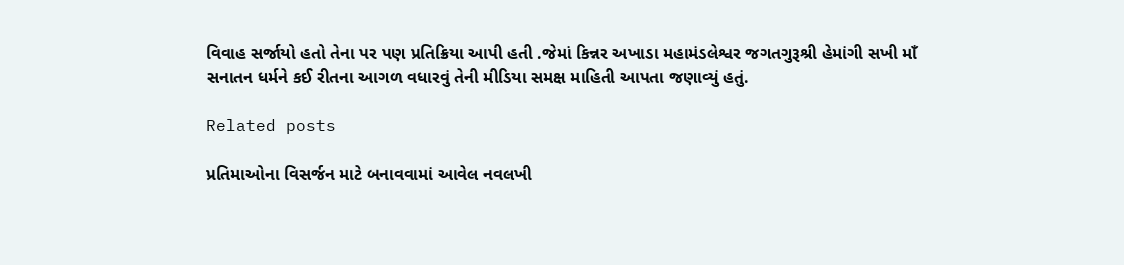વિવાહ સર્જાયો હતો તેના પર પણ પ્રતિક્રિયા આપી હતી .જેમાં કિન્નર અખાડા મહામંડલેશ્વર જગતગુરૂશ્રી હેમાંગી સખી માઁ સનાતન ધર્મને કઈ રીતના આગળ વધારવું તેની મીડિયા સમક્ષ માહિતી આપતા જણાવ્યું હતું.

Related posts

પ્રતિમાઓના વિસર્જન માટે બનાવવામાં આવેલ નવલખી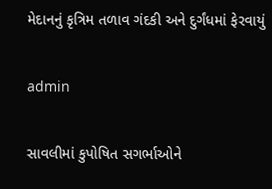મેદાનનું કૃત્રિમ તળાવ ગંદકી અને દુર્ગંધમાં ફેરવાયું

admin

સાવલીમાં કુપોષિત સગર્ભાઓને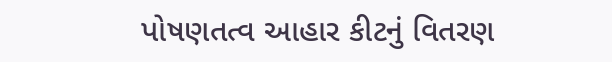પોષણતત્વ આહાર કીટનું વિતરણ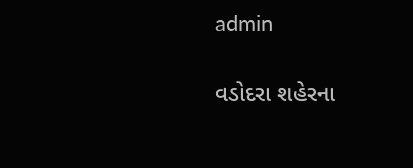admin

વડોદરા શહેરના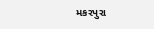મકરપુરા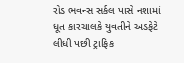રોડ ભવન્સ સર્કલ પાસે નશામાં ધૂત કારચાલકે યુવતીને અડફેટે લીધી પછી ટ્રાફિક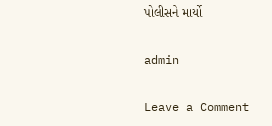પોલીસને માર્યો

admin

Leave a Comment